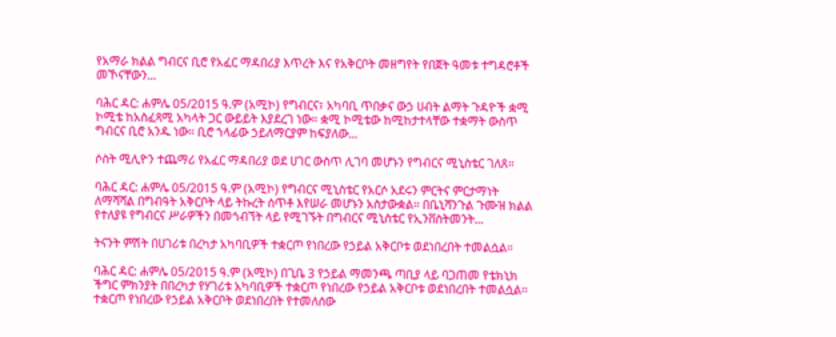የአማራ ክልል ግብርና ቢሮ የአፈር ማዳበሪያ እጥረት እና የአቅርቦት መዘግየት የበጀት ዓመቱ ተግዳሮቶች መኾናቸውን...

ባሕር ዳር: ሐምሌ 05/2015 ዓ.ም (አሚኮ) የግብርና፣ አካባቢ ጥበቃና ውኃ ሀብት ልማት ጉዳዮች ቋሚ ኮሚቴ ከአስፈጻሚ አካላት ጋር ውይይት እያደረገ ነው። ቋሚ ኮሚቴው ከሚከታተላቸው ተቋማት ውስጥ ግብርና ቢሮ አንዱ ነው። ቢሮ ኀላፊው ኃይለማርያም ከፍያለው...

ሶስት ሚሊዮን ተጨማሪ የአፈር ማዳበሪያ ወደ ሀገር ውስጥ ሊገባ መሆኑን የግብርና ሚኒስቴር ገለጸ።

ባሕር ዳር: ሐምሌ 05/2015 ዓ.ም (አሚኮ) የግብርና ሚኒስቴር የአርሶ አደሩን ምርትና ምርታማነት ለማሻሻል በግብዓት አቅርቦት ላይ ትኩረት ሰጥቶ እየሠራ መሆኑን አስታውቋል። በቤኒሻንጉል ጉሙዝ ክልል የተለያዩ የግብርና ሥራዎችን በመጎብኘት ላይ የሚገኙት በግብርና ሚኒስቴር የኢንቨስትመንት...

ትናንት ምሽት በሀገሪቱ በረካታ አካባቢዎች ተቋርጦ የነበረው የኃይል አቅርቦቱ ወደነበረበት ተመልሷል።

ባሕር ዳር: ሐምሌ 05/2015 ዓ.ም (አሚኮ) በጊቤ 3 የኃይል ማመንጫ ጣቢያ ላይ ባጋጠመ የቴክኒክ ችግር ምክንያት በበረካታ የሃገሪቱ አካባቢዎች ተቋርጦ የነበረው የኃይል አቅርቦቱ ወደነበረበት ተመልሷል፡፡ ተቋርጦ የነበረው የኃይል አቅርቦት ወደነበረበት የተመለሰው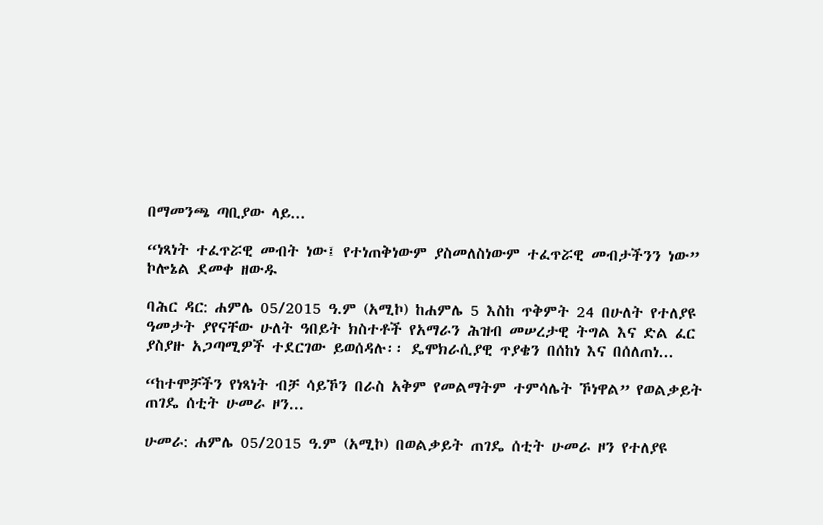በማመንጫ ጣቢያው ላይ...

“ነጻነት ተፈጥሯዊ መብት ነው፤ የተነጠቅነውም ያስመለስነውም ተፈጥሯዊ መብታችንን ነው” ኮሎኔል ደመቀ ዘውዱ

ባሕር ዳር: ሐምሌ 05/2015 ዓ.ም (አሚኮ) ከሐምሌ 5 እስከ ጥቅምት 24 በሁለት የተለያዩ ዓመታት ያየናቸው ሁለት ዓበይት ክስተቶች የአማራን ሕዝብ መሠረታዊ ትግል እና ድል ፈር ያስያዙ አጋጣሚዎች ተደርገው ይወሰዳሉ፡፡ ዴሞክራሲያዊ ጥያቄን በሰከነ እና በሰለጠነ...

“ከተሞቻችን የነጻነት ብቻ ሳይኾን በራስ አቅም የመልማትም ተምሳሌት ኾነዋል” የወልቃይት ጠገዴ ሰቲት ሁመራ ዞን...

ሁመራ: ሐምሌ 05/2015 ዓ.ም (አሚኮ) በወልቃይት ጠገዴ ሰቲት ሁመራ ዞን የተለያዩ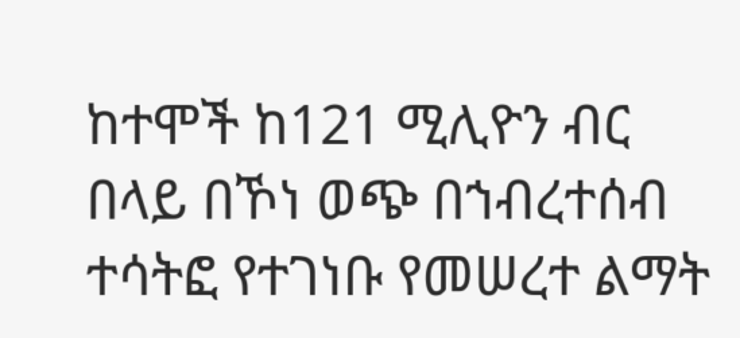ከተሞች ከ121 ሚሊዮን ብር በላይ በኾነ ወጭ በኀብረተሰብ ተሳትፎ የተገነቡ የመሠረተ ልማት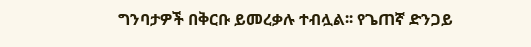ግንባታዎች በቅርቡ ይመረቃሉ ተብሏል፡፡ የጌጠኛ ድንጋይ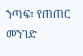ንጣፍ፣ የጠጠር መንገድ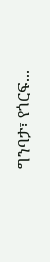ግንባታ፣ የጎርፍ...